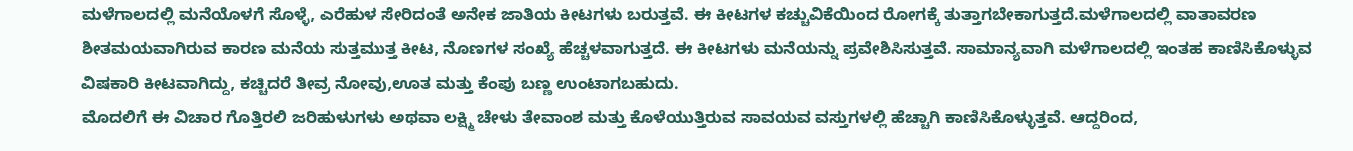ಮಳೆಗಾಲದಲ್ಲಿ ಮನೆಯೊಳಗೆ ಸೊಳ್ಳೆ, ಎರೆಹುಳ ಸೇರಿದಂತೆ ಅನೇಕ ಜಾತಿಯ ಕೀಟಗಳು ಬರುತ್ತವೆ. ಈ ಕೀಟಗಳ ಕಚ್ಚುವಿಕೆಯಿಂದ ರೋಗಕ್ಕೆ ತುತ್ತಾಗಬೇಕಾಗುತ್ತದೆ.ಮಳೆಗಾಲದಲ್ಲಿ ವಾತಾವರಣ ಶೀತಮಯವಾಗಿರುವ ಕಾರಣ ಮನೆಯ ಸುತ್ತಮುತ್ತ ಕೀಟ, ನೊಣಗಳ ಸಂಖ್ಯೆ ಹೆಚ್ಚಳವಾಗುತ್ತದೆ. ಈ ಕೀಟಗಳು ಮನೆಯನ್ನು ಪ್ರವೇಶಿಸಿಸುತ್ತವೆ. ಸಾಮಾನ್ಯವಾಗಿ ಮಳೆಗಾಲದಲ್ಲಿ ಇಂತಹ ಕಾಣಿಸಿಕೊಳ್ಳುವ ವಿಷಕಾರಿ ಕೀಟವಾಗಿದ್ದು, ಕಚ್ಚಿದರೆ ತೀವ್ರ ನೋವು,ಊತ ಮತ್ತು ಕೆಂಪು ಬಣ್ಣ ಉಂಟಾಗಬಹುದು.
ಮೊದಲಿಗೆ ಈ ವಿಚಾರ ಗೊತ್ತಿರಲಿ ಜರಿಹುಳುಗಳು ಅಥವಾ ಲಕ್ಷ್ಮಿ ಚೇಳು ತೇವಾಂಶ ಮತ್ತು ಕೊಳೆಯುತ್ತಿರುವ ಸಾವಯವ ವಸ್ತುಗಳಲ್ಲಿ ಹೆಚ್ಚಾಗಿ ಕಾಣಿಸಿಕೊಳ್ಳುತ್ತವೆ. ಆದ್ದರಿಂದ,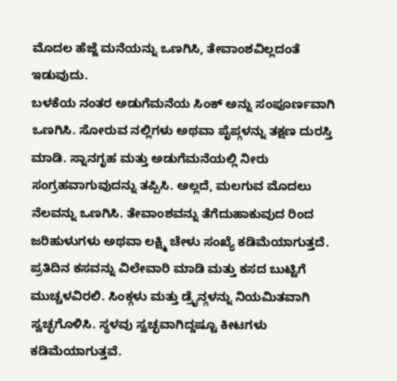ಮೊದಲ ಹೆಜ್ಜೆ ಮನೆಯನ್ನು ಒಣಗಿಸಿ, ತೇವಾಂಶವಿಲ್ಲದಂತೆ ಇಡುವುದು.
ಬಳಕೆಯ ನಂತರ ಅಡುಗೆಮನೆಯ ಸಿಂಕ್ ಅನ್ನು ಸಂಪೂರ್ಣವಾಗಿ ಒಣಗಿಸಿ. ಸೋರುವ ನಲ್ಲಿಗಳು ಅಥವಾ ಪೈಪ್ಗಳನ್ನು ತಕ್ಷಣ ದುರಸ್ತಿ ಮಾಡಿ. ಸ್ನಾನಗೃಹ ಮತ್ತು ಅಡುಗೆಮನೆಯಲ್ಲಿ ನೀರು ಸಂಗ್ರಹವಾಗುವುದನ್ನು ತಪ್ಪಿಸಿ. ಅಲ್ಲದೆ, ಮಲಗುವ ಮೊದಲು ನೆಲವನ್ನು ಒಣಗಿಸಿ. ತೇವಾಂಶವನ್ನು ತೆಗೆದುಹಾಕುವುದ ರಿಂದ ಜರಿಹುಳುಗಳು ಅಥವಾ ಲಕ್ಷ್ಮಿ ಚೇಳು ಸಂಖ್ಯೆ ಕಡಿಮೆಯಾಗುತ್ತದೆ.
ಪ್ರತಿದಿನ ಕಸವನ್ನು ವಿಲೇವಾರಿ ಮಾಡಿ ಮತ್ತು ಕಸದ ಬುಟ್ಟಿಗೆ ಮುಚ್ಚಳವಿರಲಿ. ಸಿಂಕ್ಗಳು ಮತ್ತು ಡ್ರೈನ್ಗಳನ್ನು ನಿಯಮಿತವಾಗಿ ಸ್ವಚ್ಛಗೊಳಿಸಿ. ಸ್ಥಳವು ಸ್ವಚ್ಛವಾಗಿದ್ದಷ್ಟೂ ಕೀಟಗಳು ಕಡಿಮೆಯಾಗುತ್ತವೆ.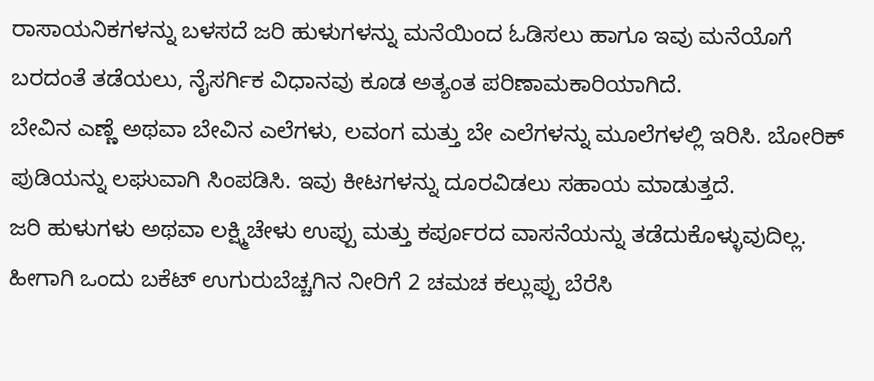ರಾಸಾಯನಿಕಗಳನ್ನು ಬಳಸದೆ ಜರಿ ಹುಳುಗಳನ್ನು ಮನೆಯಿಂದ ಓಡಿಸಲು ಹಾಗೂ ಇವು ಮನೆಯೊಗೆ ಬರದಂತೆ ತಡೆಯಲು, ನೈಸರ್ಗಿಕ ವಿಧಾನವು ಕೂಡ ಅತ್ಯಂತ ಪರಿಣಾಮಕಾರಿಯಾಗಿದೆ.
ಬೇವಿನ ಎಣ್ಣೆ ಅಥವಾ ಬೇವಿನ ಎಲೆಗಳು, ಲವಂಗ ಮತ್ತು ಬೇ ಎಲೆಗಳನ್ನು ಮೂಲೆಗಳಲ್ಲಿ ಇರಿಸಿ. ಬೋರಿಕ್ ಪುಡಿಯನ್ನು ಲಘುವಾಗಿ ಸಿಂಪಡಿಸಿ. ಇವು ಕೀಟಗಳನ್ನು ದೂರವಿಡಲು ಸಹಾಯ ಮಾಡುತ್ತದೆ.
ಜರಿ ಹುಳುಗಳು ಅಥವಾ ಲಕ್ಷ್ಮಿಚೇಳು ಉಪ್ಪು ಮತ್ತು ಕರ್ಪೂರದ ವಾಸನೆಯನ್ನು ತಡೆದುಕೊಳ್ಳುವುದಿಲ್ಲ. ಹೀಗಾಗಿ ಒಂದು ಬಕೆಟ್ ಉಗುರುಬೆಚ್ಚಗಿನ ನೀರಿಗೆ 2 ಚಮಚ ಕಲ್ಲುಪ್ಪು ಬೆರೆಸಿ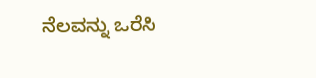ನೆಲವನ್ನು ಒರೆಸಿ